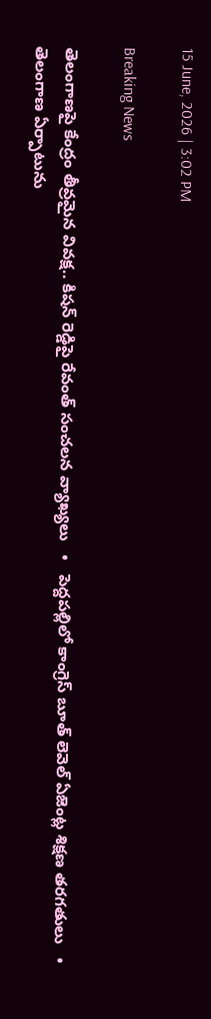15 June, 2026 | 3:02 PM

Breaking News

తెలంగాణపై కేంద్రం తీవ్రమైన వివక్ష.. కిషన్ రెడ్డిపై రేవంత్ సంచలన వ్యాఖ్యలు   •   పెద్దపల్లిలో కాంగ్రెస్ బూత్ లెవెల్ ఏజెంట్ల శిక్షణ తరగతులు   •   తెలంగాణ ఏర్పాటును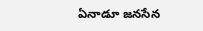ఏనాడూ జనసేన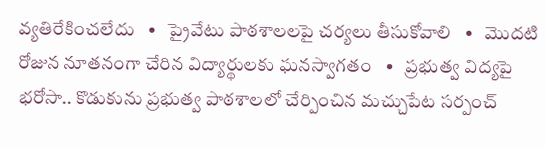వ్యతిరేకించలేదు   •   ప్రైవేటు పాఠశాలలపై చర్యలు తీసుకోవాలి   •   మొదటి రోజున నూతనంగా చేరిన విద్యార్థులకు ఘనస్వాగతం   •   ప్రభుత్వ విద్యపై భరోసా.. కొడుకును ప్రభుత్వ పాఠశాలలో చేర్పించిన మచ్చుపేట సర్పంచ్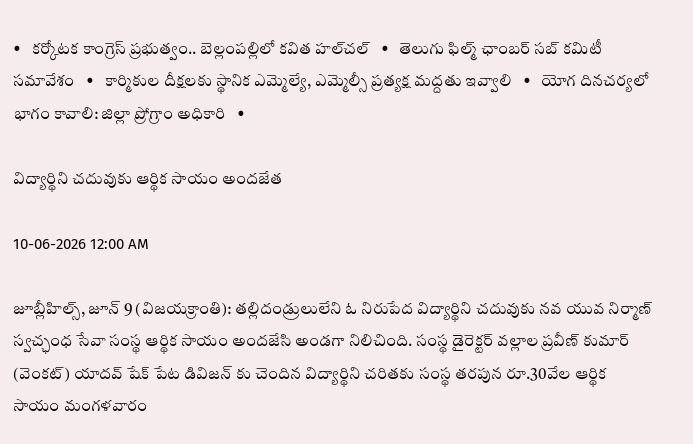•   కర్కోటక కాంగ్రెస్ ప్రభుత్వం.. బెల్లంపల్లిలో కవిత హల్‌చల్‌   •   తెలుగు ఫిల్మ్ ఛాంబర్ సబ్ కమిటీ సమావేశం   •   కార్మికుల దీక్షలకు స్థానిక ఎమ్మెల్యే, ఎమ్మెల్సీ ప్రత్యక్ష మద్దతు ఇవ్వాలి   •   యోగ దినచర్యలో భాగం కావాలి: జిల్లా ప్రోగ్రాం అధికారి   •

విద్యార్థిని చదువుకు ఆర్థిక సాయం అందజేత

10-06-2026 12:00 AM

జూబ్లీహిల్స్, జూన్ 9 (విజయక్రాంతి): తల్లిదండ్రులులేని ఓ నిరుపేద విద్యార్థిని చదువుకు నవ యువ నిర్మాణ్ స్వచ్ఛంధ సేవా సంస్థ ఆర్థిక సాయం అందజేసి అండగా నిలిచింది. సంస్థ డైరెక్టర్ వల్లాల ప్రవీణ్ కుమార్ (వెంకట్) యాదవ్ షేక్ పేట డివిజన్ కు చెందిన విద్యార్థిని చరితకు సంస్థ తరపున రూ.30వేల ఆర్థిక సాయం మంగళవారం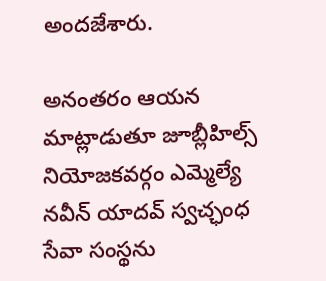అందజేశారు.

అనంతరం ఆయన మాట్లాడుతూ జూబ్లీహిల్స్ నియోజకవర్గం ఎమ్మెల్యే నవీన్ యాదవ్ స్వచ్ఛంధ సేవా సంస్థను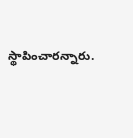స్థాపించారన్నారు.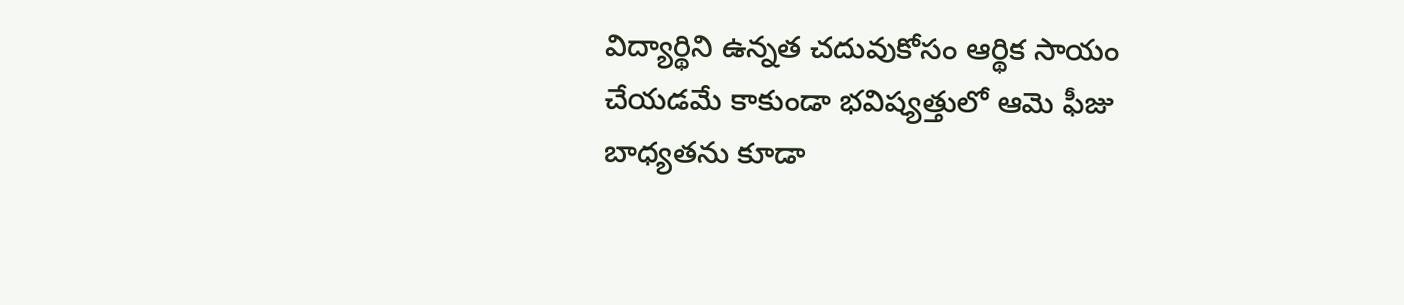విద్యార్థిని ఉన్నత చదువుకోసం ఆర్థిక సాయం చేయడమే కాకుండా భవిష్యత్తులో ఆమె ఫీజు బాధ్యతను కూడా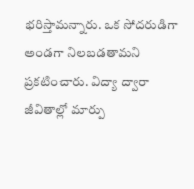భరిస్తామన్నారు. ఒక సోదరుడిగా అండగా నిలబడతామని ప్రకటించారు. విద్యా ద్వారా జీవితాల్లో మార్పు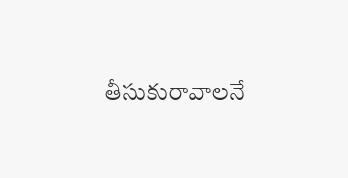తీసుకురావాలనే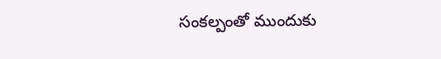సంకల్పంతో ముందుకు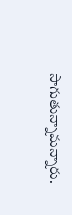సాగుతున్నామన్నారు.